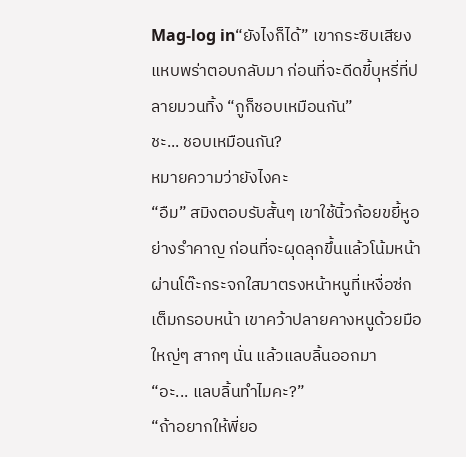Mag-log in“ยังไงก็ได้” เขากระซิบเสียงแหบพร่าตอบกลับมา ก่อนที่จะดีดขี้บุหรี่ที่ปลายมวนทิ้ง “กูก็ชอบเหมือนกัน”
ชะ... ชอบเหมือนกัน?
หมายความว่ายังไงคะ
“อืม” สมิงตอบรับสั้นๆ เขาใช้นิ้วก้อยขยี้หูอย่างรำคาญ ก่อนที่จะผุดลุกขึ้นแล้วโน้มหน้าผ่านโต๊ะกระจกใสมาตรงหน้าหนูที่เหงื่อซ่กเต็มกรอบหน้า เขาคว้าปลายคางหนูด้วยมือใหญ่ๆ สากๆ นั่น แล้วแลบลิ้นออกมา
“อะ... แลบลิ้นทำไมคะ?”
“ถ้าอยากให้พี่ยอ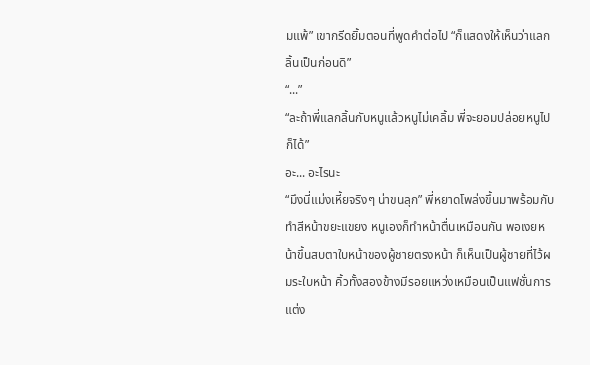มแพ้” เขากรีดยิ้มตอนที่พูดคำต่อไป “ก็แสดงให้เห็นว่าแลกลิ้นเป็นก่อนดิ”
“...”
“ละถ้าพี่แลกลิ้นกับหนูแล้วหนูไม่เคลิ้ม พี่จะยอมปล่อยหนูไปก็ได้”
อะ... อะไรนะ
“มึงนี่แม่งเหี้ยจริงๆ น่าขนลุก” พี่หยาดโพล่งขึ้นมาพร้อมกับทำสีหน้าขยะแขยง หนูเองก็ทำหน้าตื่นเหมือนกัน พอเงยหน้าขึ้นสบตาใบหน้าของผู้ชายตรงหน้า ก็เห็นเป็นผู้ชายที่ไว้ผมระใบหน้า คิ้วทั้งสองข้างมีรอยแหว่งเหมือนเป็นแฟชั่นการแต่ง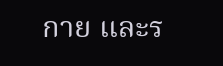กาย และร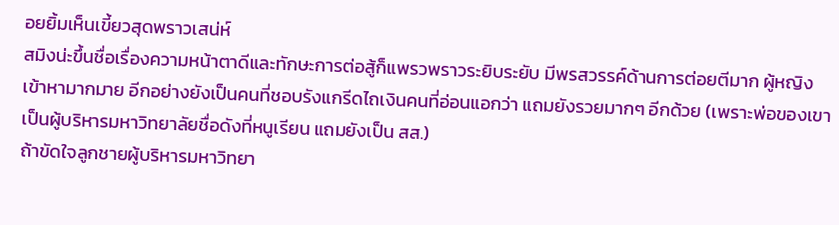อยยิ้มเห็นเขี้ยวสุดพราวเสน่ห์
สมิงน่ะขึ้นชื่อเรื่องความหน้าตาดีและทักษะการต่อสู้ก็แพรวพราวระยิบระยับ มีพรสวรรค์ด้านการต่อยตีมาก ผู้หญิงเข้าหามากมาย อีกอย่างยังเป็นคนที่ชอบรังแกรีดไถเงินคนที่อ่อนแอกว่า แถมยังรวยมากๆ อีกด้วย (เพราะพ่อของเขาเป็นผู้บริหารมหาวิทยาลัยชื่อดังที่หนูเรียน แถมยังเป็น สส.)
ถ้าขัดใจลูกชายผู้บริหารมหาวิทยา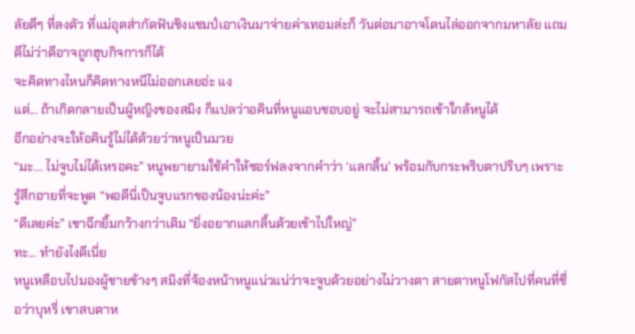ลัยดีๆ ที่ลงตัว ที่แม่อุตส่ากัดฟันชิงแชมป์เอาเงินมาจ่ายค่าเทอมล่ะก็ วันต่อมาอาจโดนไล่ออกจากมหาลัย แถมดีไม่ว่าดีอาจถูกฮุบกิจการก็ได้
จะคิดทางไหนก็คิดทางหนีไม่ออกเลยอ่ะ แง
แต่... ถ้าเกิดกลายเป็นผู้หญิงของสมิง ก็แปลว่าอคินที่หนูแอบชอบอยู่ จะไม่สามารถเข้าใกล้หนูได้
อีกอย่างจะให้อคินรู้ไม่ได้ด้วยว่าหนูเป็นมวย
“มะ... ไม่จูบไม่ได้เหรอคะ” หนูพยายามใช้คำให้ซอร์ฟลงจากคำว่า ‘แลกลิ้น’ พร้อมกับกระพริบตาปริบๆ เพราะรู้สึกอายที่จะพูด “พอดีนี่เป็นจูบแรกของน้องน่ะค่ะ”
“ดีเลยค่ะ” เขาฉีกยิ้มกว้างกว่าเดิม “ยิ่งอยากแลกลิ้นด้วยเข้าไปใหญ่”
ทะ... ทำยังไงดีเนี่ย
หนูเหลือบไปมองผู้ชายข้างๆ สมิงที่จ้องหน้าหนูแน่วแน่ว่าจะจูบด้วยอย่างไม่วางตา สายตาหนูโฟกัสไปที่คนที่ชื่อว่าบุหรี่ เขาสบตาห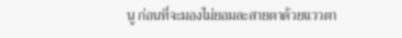นู ก่อนที่จะมองไม่ยอมละสายตาด้วยแววตา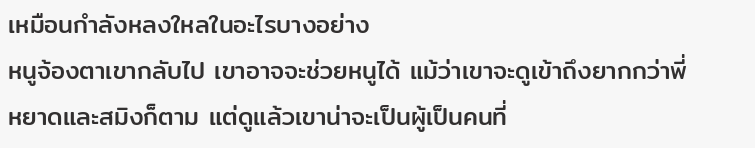เหมือนกำลังหลงใหลในอะไรบางอย่าง
หนูจ้องตาเขากลับไป เขาอาจจะช่วยหนูได้ แม้ว่าเขาจะดูเข้าถึงยากกว่าพี่หยาดและสมิงก็ตาม แต่ดูแล้วเขาน่าจะเป็นผู้เป็นคนที่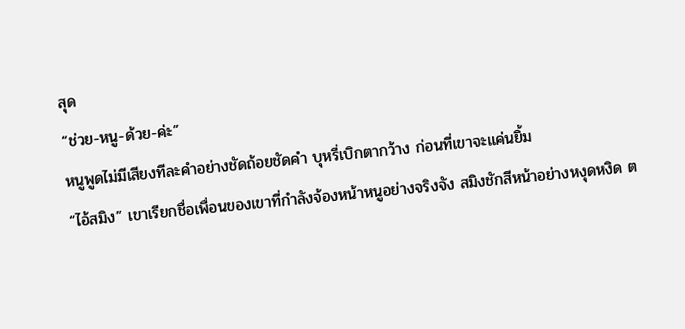สุด
“ช่วย-หนู-ด้วย-ค่ะ”
หนูพูดไม่มีเสียงทีละคำอย่างชัดถ้อยชัดคำ บุหรี่เบิกตากว้าง ก่อนที่เขาจะแค่นยิ้ม
“ไอ้สมิง” เขาเรียกชื่อเพื่อนของเขาที่กำลังจ้องหน้าหนูอย่างจริงจัง สมิงชักสีหน้าอย่างหงุดหงิด ต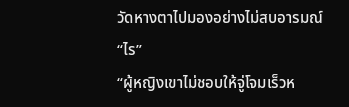วัดหางตาไปมองอย่างไม่สบอารมณ์
“ไร”
“ผู้หญิงเขาไม่ชอบให้จู่โจมเร็วห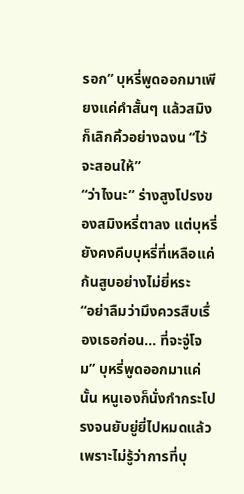รอก” บุหรี่พูดออกมาเพียงแค่คำสั้นๆ แล้วสมิงก็เลิกคิ้วอย่างฉงน “ไว้จะสอนให้”
“ว่าไงนะ” ร่างสูงโปรงของสมิงหรี่ตาลง แต่บุหรี่ยังคงคีบบุหรี่ที่เหลือแค่ก้นสูบอย่างไม่ยี่หระ
“อย่าลืมว่ามึงควรสืบเรื่องเธอก่อน... ที่จะจู่โจม” บุหรี่พูดออกมาแค่นั้น หนูเองก็นั่งกำกระโปรงจนยับยู่ยี่ไปหมดแล้วเพราะไม่รู้ว่าการที่บุ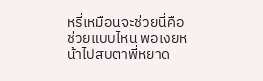หรี่เหมือนจะช่วยนี่คือช่วยแบบไหน พอเงยหน้าไปสบตาพี่หยาด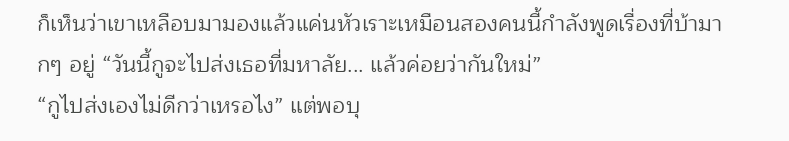ก็เห็นว่าเขาเหลือบมามองแล้วแค่นหัวเราะเหมือนสองคนนี้กำลังพูดเรื่องที่บ้ามากๆ อยู่ “วันนี้กูจะไปส่งเธอที่มหาลัย... แล้วค่อยว่ากันใหม่”
“กูไปส่งเองไม่ดีกว่าเหรอไง” แต่พอบุ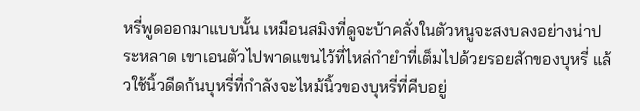หรี่พูดออกมาแบบนั้น เหมือนสมิงที่ดูจะบ้าคลั่งในตัวหนูจะสงบลงอย่างน่าประหลาด เขาเอนตัวไปพาดแขนไว้ที่ไหล่กำยำที่เต็มไปด้วยรอยสักของบุหรี่ แล้วใช้นิ้วดีดก้นบุหรี่ที่กำลังจะไหม้นิ้วของบุหรี่ที่คีบอยู่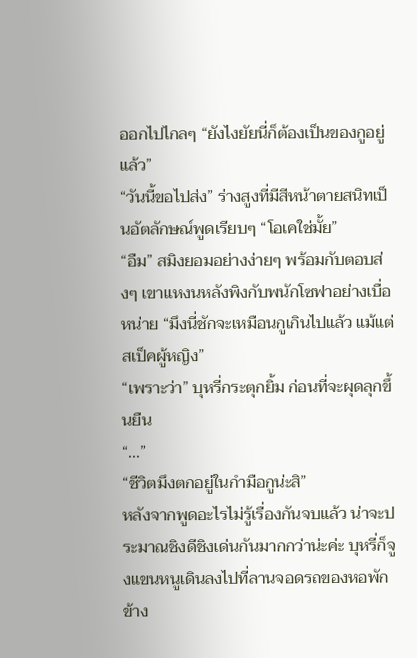ออกไปไกลๆ “ยังไงยัยนี่ก็ต้องเป็นของกูอยู่แล้ว”
“วันนี้ขอไปส่ง” ร่างสูงที่มีสีหน้าตายสนิทเป็นอัตลักษณ์พูดเรียบๆ “โอเคใช่มั้ย”
“อืม” สมิงยอมอย่างง่ายๆ พร้อมกับตอบส่งๆ เขาแหงนหลังพิงกับพนักโซฟาอย่างเบื่อหน่าย “มึงนี่ชักจะเหมือนกูเกินไปแล้ว แม้แต่สเป็คผู้หญิง”
“เพราะว่า” บุหรี่กระตุกยิ้ม ก่อนที่จะผุดลุกขึ้นยืน
“...”
“ชีวิตมึงตกอยู่ในกำมือกูน่ะสิ”
หลังจากพูดอะไรไม่รู้เรื่องกันจบแล้ว น่าจะประมาณชิงดีชิงเด่นกันมากกว่าน่ะค่ะ บุหรี่ก็จูงแขนหนูเดินลงไปที่ลานจอดรถของหอพักข้าง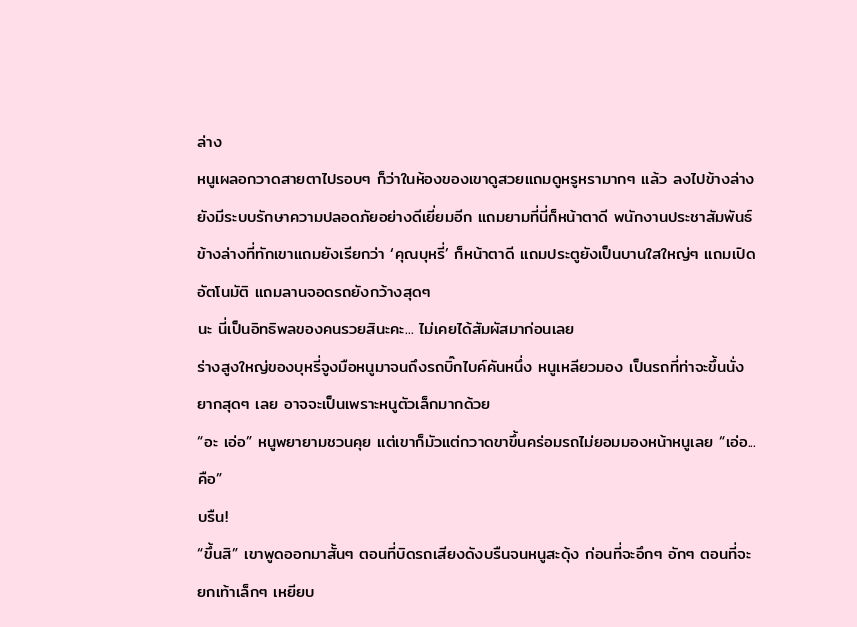ล่าง
หนูเผลอกวาดสายตาไปรอบๆ ก็ว่าในห้องของเขาดูสวยแถมดูหรูหรามากๆ แล้ว ลงไปข้างล่างยังมีระบบรักษาความปลอดภัยอย่างดีเยี่ยมอีก แถมยามที่นี่ก็หน้าตาดี พนักงานประชาสัมพันธ์ข้างล่างที่ทักเขาแถมยังเรียกว่า ‘คุณบุหรี่’ ก็หน้าตาดี แถมประตูยังเป็นบานใสใหญ่ๆ แถมเปิดอัตโนมัติ แถมลานจอดรถยังกว้างสุดๆ
นะ นี่เป็นอิทธิพลของคนรวยสินะคะ... ไม่เคยได้สัมผัสมาก่อนเลย
ร่างสูงใหญ่ของบุหรี่จูงมือหนูมาจนถึงรถบิ๊กไบค์คันหนึ่ง หนูเหลียวมอง เป็นรถที่ท่าจะขึ้นนั่งยากสุดๆ เลย อาจจะเป็นเพราะหนูตัวเล็กมากด้วย
“อะ เอ่อ” หนูพยายามชวนคุย แต่เขาก็มัวแต่กวาดขาขึ้นคร่อมรถไม่ยอมมองหน้าหนูเลย “เอ่อ... คือ”
บรืน!
“ขึ้นสิ” เขาพูดออกมาสั้นๆ ตอนที่บิดรถเสียงดังบรืนจนหนูสะดุ้ง ก่อนที่จะอึกๆ อักๆ ตอนที่จะยกเท้าเล็กๆ เหยียบ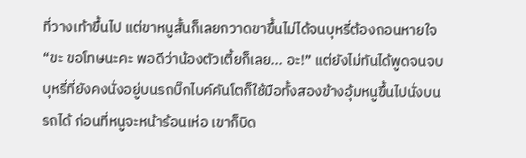ที่วางเท้าขึ้นไป แต่ขาหนูสั้นก็เลยกวาดขาขึ้นไม่ได้จนบุหรี่ต้องถอนหายใจ
“ขะ ขอโทษนะคะ พอดีว่าน้องตัวเตี้ยก็เลย... อะ!” แต่ยังไม่ทันได้พูดจนจบ บุหรี่ที่ยังคงนั่งอยู่บนรถบิ๊กไบค์คันโตก็ใช้มือทั้งสองข้างอุ้มหนูขึ้นไปนั่งบนรถได้ ก่อนที่หนูจะหน้าร้อนเห่อ เขาก็บิด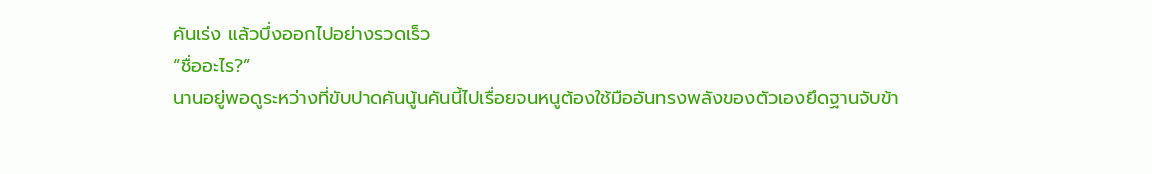คันเร่ง แล้วบึ่งออกไปอย่างรวดเร็ว
“ชื่ออะไร?”
นานอยู่พอดูระหว่างที่ขับปาดคันนู้นคันนี้ไปเรื่อยจนหนูต้องใช้มืออันทรงพลังของตัวเองยึดฐานจับข้า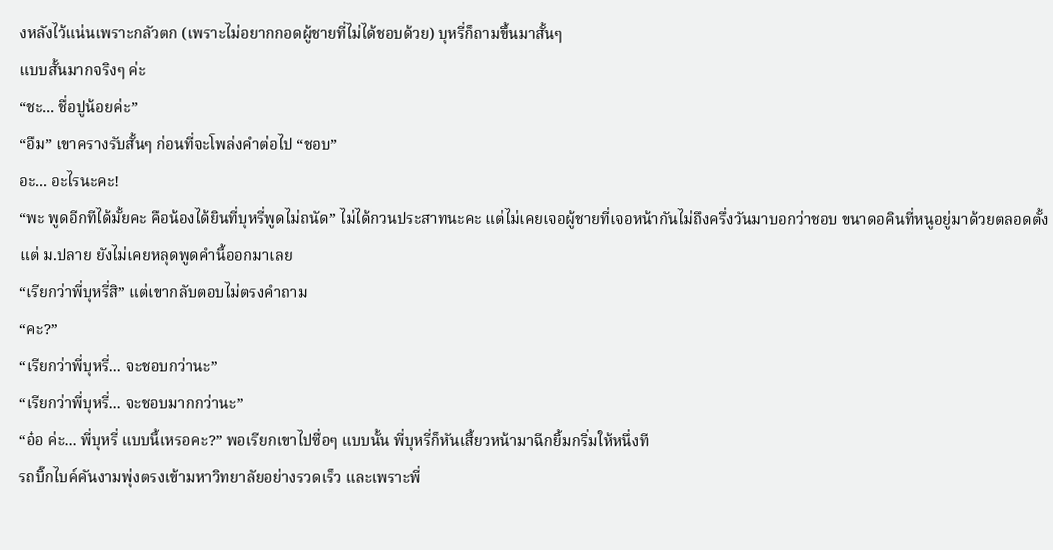งหลังไว้แน่นเพราะกลัวตก (เพราะไม่อยากกอดผู้ชายที่ไม่ได้ชอบด้วย) บุหรี่ก็ถามขึ้นมาสั้นๆ
แบบสั้นมากจริงๆ ค่ะ
“ชะ... ชื่อปูน้อยค่ะ”
“อืม” เขาครางรับสั้นๆ ก่อนที่จะโพล่งคำต่อไป “ชอบ”
อะ... อะไรนะคะ!
“พะ พูดอีกทีได้มั้ยคะ คือน้องได้ยินที่บุหรี่พูดไม่ถนัด” ไม่ได้กวนประสาทนะคะ แต่ไม่เคยเจอผู้ชายที่เจอหน้ากันไม่ถึงครึ่งวันมาบอกว่าชอบ ขนาดอคินที่หนูอยู่มาด้วยตลอดตั้งแต่ ม.ปลาย ยังไม่เคยหลุดพูดคำนี้ออกมาเลย
“เรียกว่าพี่บุหรี่สิ” แต่เขากลับตอบไม่ตรงคำถาม
“คะ?”
“เรียกว่าพี่บุหรี่... จะชอบกว่านะ”
“เรียกว่าพี่บุหรี่... จะชอบมากกว่านะ”
“อ๋อ ค่ะ... พี่บุหรี่ แบบนี้เหรอคะ?” พอเรียกเขาไปซื่อๆ แบบนั้น พี่บุหรี่ก็หันเสี้ยวหน้ามาฉีกยิ้มกริ่มให้หนึ่งที
รถบิ๊กไบค์คันงามพุ่งตรงเข้ามหาวิทยาลัยอย่างรวดเร็ว และเพราะพี่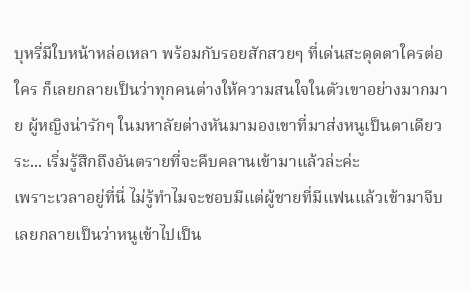บุหรี่มีใบหน้าหล่อเหลา พร้อมกับรอยสักสวยๆ ที่เด่นสะดุดตาใครต่อใคร ก็เลยกลายเป็นว่าทุกคนต่างให้ความสนใจในตัวเขาอย่างมากมาย ผู้หญิงน่ารักๆ ในมหาลัยต่างหันมามองเขาที่มาส่งหนูเป็นตาเดียว
ระ... เริ่มรู้สึกถึงอันตรายที่จะคืบคลานเข้ามาแล้วล่ะค่ะ
เพราะเวลาอยู่ที่นี่ ไม่รู้ทำไมจะชอบมีแต่ผู้ชายที่มีแฟนแล้วเข้ามาจีบ เลยกลายเป็นว่าหนูเข้าไปเป็น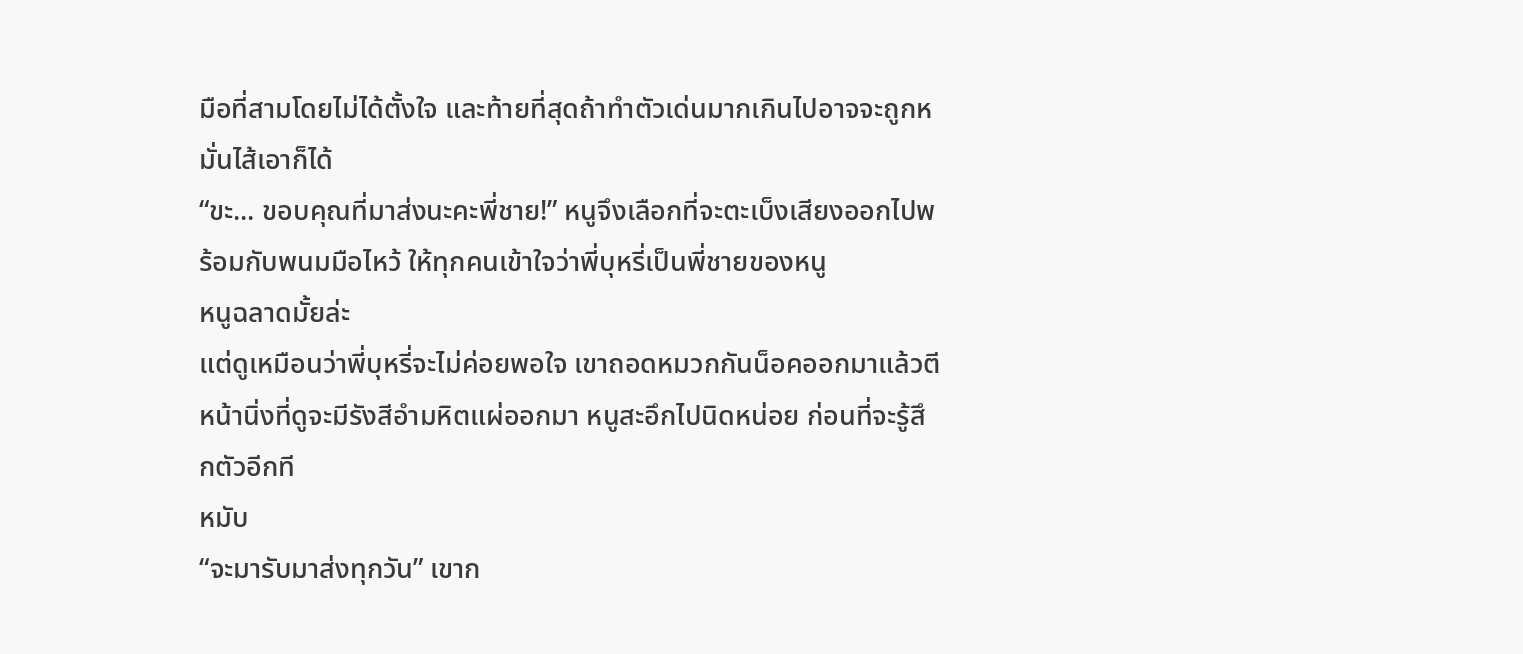มือที่สามโดยไม่ได้ตั้งใจ และท้ายที่สุดถ้าทำตัวเด่นมากเกินไปอาจจะถูกหมั่นไส้เอาก็ได้
“ขะ... ขอบคุณที่มาส่งนะคะพี่ชาย!” หนูจึงเลือกที่จะตะเบ็งเสียงออกไปพร้อมกับพนมมือไหว้ ให้ทุกคนเข้าใจว่าพี่บุหรี่เป็นพี่ชายของหนู
หนูฉลาดมั้ยล่ะ
แต่ดูเหมือนว่าพี่บุหรี่จะไม่ค่อยพอใจ เขาถอดหมวกกันน็อคออกมาแล้วตีหน้านิ่งที่ดูจะมีรังสีอำมหิตแผ่ออกมา หนูสะอึกไปนิดหน่อย ก่อนที่จะรู้สึกตัวอีกที
หมับ
“จะมารับมาส่งทุกวัน” เขาก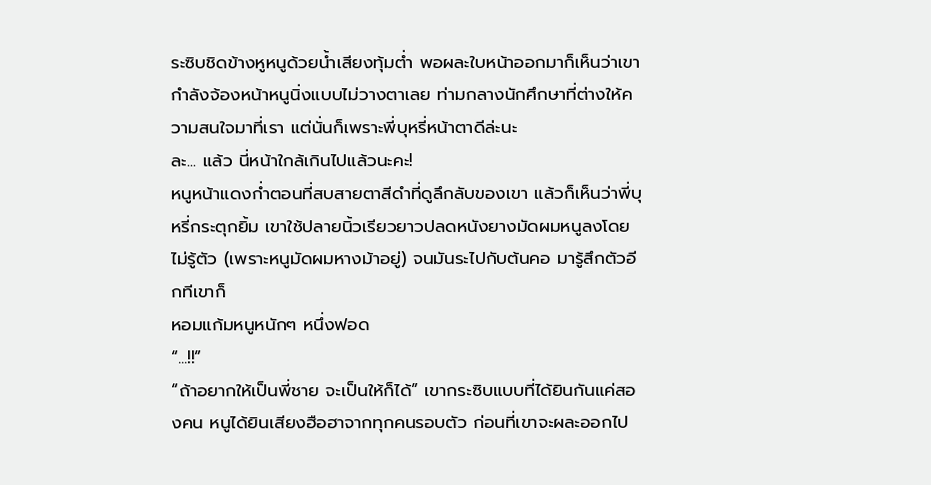ระซิบชิดข้างหูหนูด้วยน้ำเสียงทุ้มต่ำ พอผละใบหน้าออกมาก็เห็นว่าเขากำลังจ้องหน้าหนูนิ่งแบบไม่วางตาเลย ท่ามกลางนักศึกษาที่ต่างให้ความสนใจมาที่เรา แต่นั่นก็เพราะพี่บุหรี่หน้าตาดีล่ะนะ
ละ... แล้ว นี่หน้าใกล้เกินไปแล้วนะคะ!
หนูหน้าแดงก่ำตอนที่สบสายตาสีดำที่ดูลึกลับของเขา แล้วก็เห็นว่าพี่บุหรี่กระตุกยิ้ม เขาใช้ปลายนิ้วเรียวยาวปลดหนังยางมัดผมหนูลงโดยไม่รู้ตัว (เพราะหนูมัดผมหางม้าอยู่) จนมันระไปกับต้นคอ มารู้สึกตัวอีกทีเขาก็
หอมแก้มหนูหนักๆ หนึ่งฟอด
“...!!”
“ถ้าอยากให้เป็นพี่ชาย จะเป็นให้ก็ได้” เขากระซิบแบบที่ได้ยินกันแค่สองคน หนูได้ยินเสียงฮือฮาจากทุกคนรอบตัว ก่อนที่เขาจะผละออกไป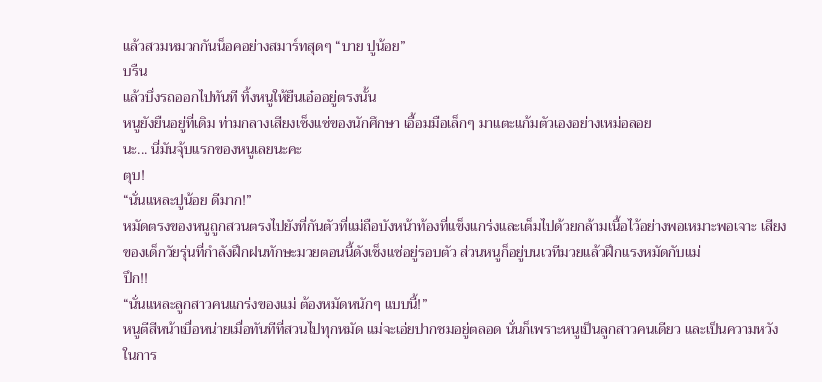แล้วสวมหมวกกันน็อคอย่างสมาร์ทสุดๆ “บาย ปูน้อย”
บรืน
แล้วบึ่งรถออกไปทันที ทิ้งหนูให้ยืนเอ๋ออยู่ตรงนั้น
หนูยังยืนอยู่ที่เดิม ท่ามกลางเสียงเซ็งแซ่ของนักศึกษา เอื้อมมือเล็กๆ มาแตะแก้มตัวเองอย่างเหม่อลอย
นะ... นี่มันจุ้บแรกของหนูเลยนะคะ
ตุบ!
“นั่นแหละปูน้อย ดีมาก!”
หมัดตรงของหนูถูกสวนตรงไปยังที่กันตัวที่แม่ถือบังหน้าท้องที่แข็งแกร่งและเต็มไปด้วยกล้ามเนื้อไว้อย่างพอเหมาะพอเจาะ เสียงของเด็กวัยรุ่นที่กำลังฝึกฝนทักษะมวยตอนนี้ดังเซ็งแซ่อยู่รอบตัว ส่วนหนูก็อยู่บนเวทีมวยแล้วฝึกแรงหมัดกับแม่
ปึก!!
“นั่นแหละลูกสาวคนแกร่งของแม่ ต้องหมัดหนักๆ แบบนี้!”
หนูตีสีหน้าเบื่อหน่ายเมื่อทันทีที่สวนไปทุกหมัด แม่จะเอ่ยปากชมอยู่ตลอด นั่นก็เพราะหนูเป็นลูกสาวคนเดียว และเป็นความหวังในการ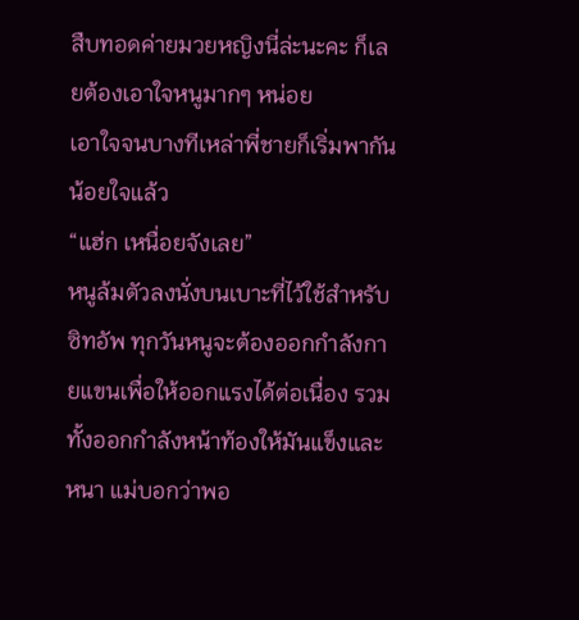สืบทอดค่ายมวยหญิงนี่ล่ะนะคะ ก็เลยต้องเอาใจหนูมากๆ หน่อย
เอาใจจนบางทีเหล่าพี่ชายก็เริ่มพากันน้อยใจแล้ว
“แฮ่ก เหนื่อยจังเลย”
หนูล้มตัวลงนั่งบนเบาะที่ไว้ใช้สำหรับซิทอัพ ทุกวันหนูจะต้องออกกำลังกายแขนเพื่อให้ออกแรงได้ต่อเนื่อง รวมทั้งออกกำลังหน้าท้องให้มันแข็งและหนา แม่บอกว่าพอ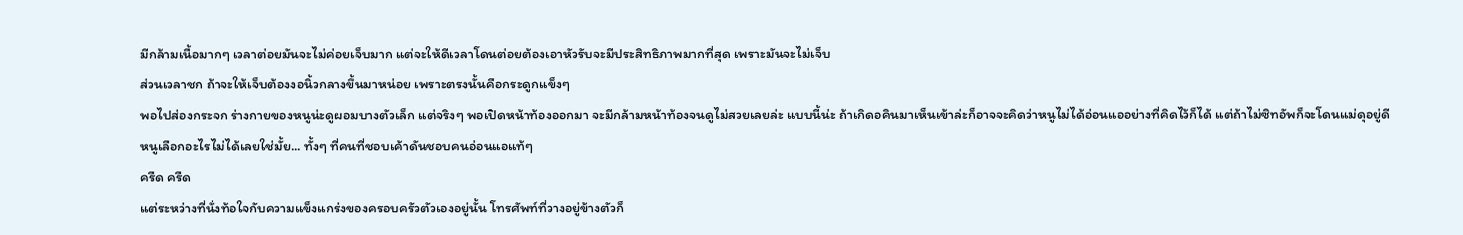มีกล้ามเนื้อมากๆ เวลาต่อยมันจะไม่ค่อยเจ็บมาก แต่จะให้ดีเวลาโดนต่อยต้องเอาหัวรับจะมีประสิทธิภาพมากที่สุด เพราะมันจะไม่เจ็บ
ส่วนเวลาชก ถ้าจะให้เจ็บต้องงอนิ้วกลางขึ้นมาหน่อย เพราะตรงนั้นคือกระดูกแข็งๆ
พอไปส่องกระจก ร่างกายของหนูน่ะดูผอมบางตัวเล็ก แต่จริงๆ พอเปิดหน้าท้องออกมา จะมีกล้ามหน้าท้องจนดูไม่สวยเลยล่ะ แบบนี้น่ะ ถ้าเกิดอคินมาเห็นเข้าล่ะก็อาจจะคิดว่าหนูไม่ได้อ่อนแออย่างที่คิดไว้ก็ได้ แต่ถ้าไม่ซิทอัพก็จะโดนแม่ดุอยู่ดี
หนูเลือกอะไรไม่ได้เลยใช่มั้ย... ทั้งๆ ที่คนที่ชอบเค้าดันชอบคนอ่อนแอแท้ๆ
ครืด ครืด
แต่ระหว่างที่นั่งท้อใจกับความแข็งแกร่งของครอบครัวตัวเองอยู่นั้น โทรศัพท์ที่วางอยู่ข้างตัวก็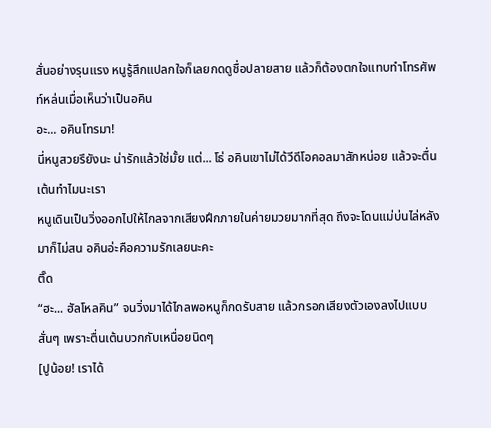สั่นอย่างรุนแรง หนูรู้สึกแปลกใจก็เลยกดดูชื่อปลายสาย แล้วก็ต้องตกใจแทบทำโทรศัพท์หล่นเมื่อเห็นว่าเป็นอคิน
อะ... อคินโทรมา!
นี่หนูสวยรึยังนะ น่ารักแล้วใช่มั้ย แต่... โธ่ อคินเขาไม่ได้วีดีโอคอลมาสักหน่อย แล้วจะตื่นเต้นทำไมนะเรา
หนูเดินเป็นวิ่งออกไปให้ไกลจากเสียงฝึกภายในค่ายมวยมากที่สุด ถึงจะโดนแม่บ่นไล่หลังมาก็ไม่สน อคินอ่ะคือความรักเลยนะคะ
ติ๊ด
“ฮะ... ฮัลโหลคิน” จนวิ่งมาได้ไกลพอหนูก็กดรับสาย แล้วกรอกเสียงตัวเองลงไปแบบสั่นๆ เพราะตื่นเต้นบวกกับเหนื่อยนิดๆ
[ปูน้อย! เราได้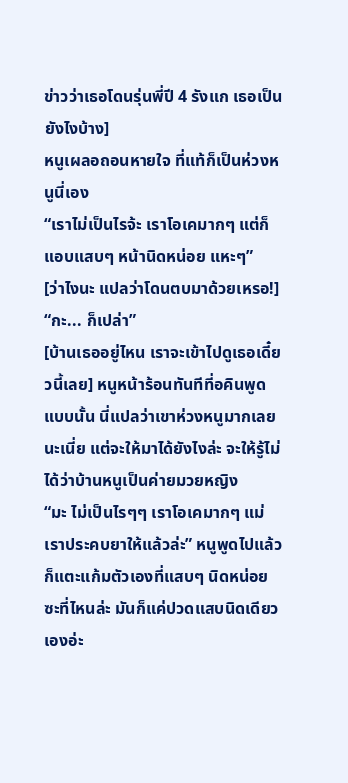ข่าวว่าเธอโดนรุ่นพี่ปี 4 รังแก เธอเป็นยังไงบ้าง]
หนูเผลอถอนหายใจ ที่แท้ก็เป็นห่วงหนูนี่เอง
“เราไม่เป็นไรจ้ะ เราโอเคมากๆ แต่ก็แอบแสบๆ หน้านิดหน่อย แหะๆ”
[ว่าไงนะ แปลว่าโดนตบมาด้วยเหรอ!]
“กะ... ก็เปล่า”
[บ้านเธออยู่ไหน เราจะเข้าไปดูเธอเดี๋ยวนี้เลย] หนูหน้าร้อนทันทีที่อคินพูดแบบนั้น นี่แปลว่าเขาห่วงหนูมากเลยนะเนี่ย แต่จะให้มาได้ยังไงล่ะ จะให้รู้ไม่ได้ว่าบ้านหนูเป็นค่ายมวยหญิง
“มะ ไม่เป็นไรๆๆ เราโอเคมากๆ แม่เราประคบยาให้แล้วล่ะ” หนูพูดไปแล้วก็แตะแก้มตัวเองที่แสบๆ นิดหน่อย ซะที่ไหนล่ะ มันก็แค่ปวดแสบนิดเดียวเองอ่ะ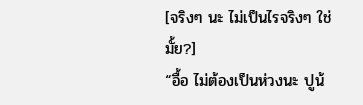[จริงๆ นะ ไม่เป็นไรจริงๆ ใช่มั้ย?]
“อื้อ ไม่ต้องเป็นห่วงนะ ปูน้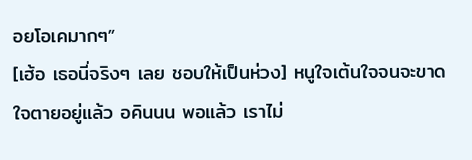อยโอเคมากๆ”
[เฮ้อ เธอนี่จริงๆ เลย ชอบให้เป็นห่วง] หนูใจเต้นใจจนจะขาดใจตายอยู่แล้ว อคินนน พอแล้ว เราไม่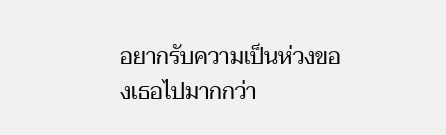อยากรับความเป็นห่วงของเธอไปมากกว่า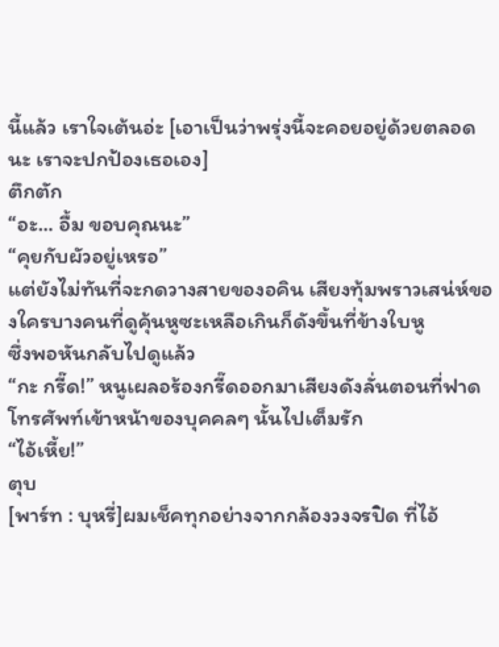นี้แล้ว เราใจเต้นอ่ะ [เอาเป็นว่าพรุ่งนี้จะคอยอยู่ด้วยตลอดนะ เราจะปกป้องเธอเอง]
ตึกตัก
“อะ... อื้ม ขอบคุณนะ”
“คุยกับผัวอยู่เหรอ”
แต่ยังไม่ทันที่จะกดวางสายของอคิน เสียงทุ้มพราวเสน่ห์ของใครบางคนที่ดูคุ้นหูซะเหลือเกินก็ดังขึ้นที่ข้างใบหู
ซึ่งพอหันกลับไปดูแล้ว
“กะ กรี๊ด!” หนูเผลอร้องกรี๊ดออกมาเสียงดังลั่นตอนที่ฟาดโทรศัพท์เข้าหน้าของบุคคลๆ นั้นไปเต็มรัก
“ไอ้เหี้ย!”
ตุบ
[พาร์ท : บุหรี่]ผมเช็คทุกอย่างจากกล้องวงจรปิด ที่ไอ้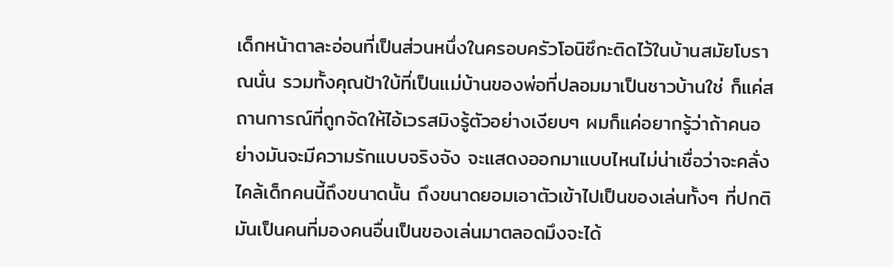เด็กหน้าตาละอ่อนที่เป็นส่วนหนึ่งในครอบครัวโอนิซึกะติดไว้ในบ้านสมัยโบราณนั่น รวมทั้งคุณป้าใบ้ที่เป็นแม่บ้านของพ่อที่ปลอมมาเป็นชาวบ้านใช่ ก็แค่สถานการณ์ที่ถูกจัดให้ไอ้เวรสมิงรู้ตัวอย่างเงียบๆ ผมก็แค่อยากรู้ว่าถ้าคนอย่างมันจะมีความรักแบบจริงจัง จะแสดงออกมาแบบไหนไม่น่าเชื่อว่าจะคลั่งไคล้เด็กคนนี้ถึงขนาดนั้น ถึงขนาดยอมเอาตัวเข้าไปเป็นของเล่นทั้งๆ ที่ปกติมันเป็นคนที่มองคนอื่นเป็นของเล่นมาตลอดมึงจะได้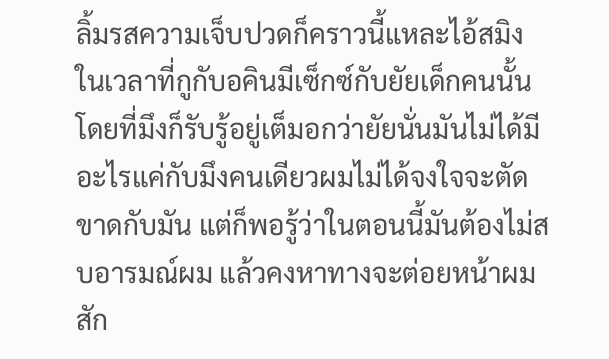ลิ้มรสความเจ็บปวดก็คราวนี้แหละไอ้สมิง ในเวลาที่กูกับอคินมีเซ็กซ์กับยัยเด็กคนนั้นโดยที่มึงก็รับรู้อยู่เต็มอกว่ายัยนั่นมันไม่ได้มีอะไรแค่กับมึงคนเดียวผมไม่ได้จงใจจะตัดขาดกับมัน แต่ก็พอรู้ว่าในตอนนี้มันต้องไม่สบอารมณ์ผม แล้วคงหาทางจะต่อยหน้าผมสัก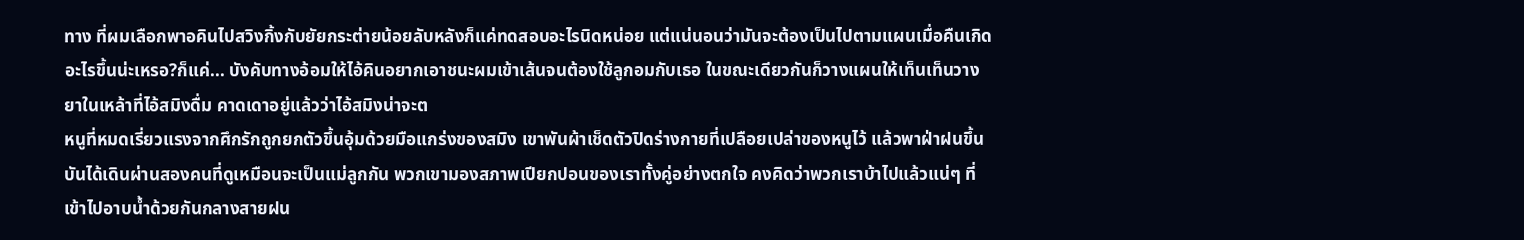ทาง ที่ผมเลือกพาอคินไปสวิงกิ้งกับยัยกระต่ายน้อยลับหลังก็แค่ทดสอบอะไรนิดหน่อย แต่แน่นอนว่ามันจะต้องเป็นไปตามแผนเมื่อคืนเกิดอะไรขึ้นน่ะเหรอ?ก็แค่... บังคับทางอ้อมให้ไอ้คินอยากเอาชนะผมเข้าเส้นจนต้องใช้ลูกอมกับเธอ ในขณะเดียวกันก็วางแผนให้เท็นเท็นวางยาในเหล้าที่ไอ้สมิงดื่ม คาดเดาอยู่แล้วว่าไอ้สมิงน่าจะต
หนูที่หมดเรี่ยวแรงจากศึกรักถูกยกตัวขึ้นอุ้มด้วยมือแกร่งของสมิง เขาพันผ้าเช็ดตัวปิดร่างกายที่เปลือยเปล่าของหนูไว้ แล้วพาฝ่าฝนขึ้นบันได้เดินผ่านสองคนที่ดูเหมือนจะเป็นแม่ลูกกัน พวกเขามองสภาพเปียกปอนของเราทั้งคู่อย่างตกใจ คงคิดว่าพวกเราบ้าไปแล้วแน่ๆ ที่เข้าไปอาบน้ำด้วยกันกลางสายฝน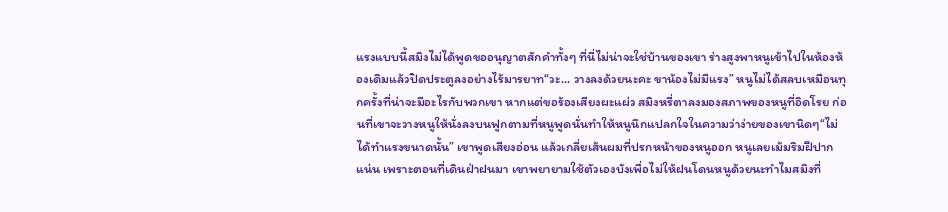แรงแบบนี้สมิงไม่ได้พูดขออนุญาตสักคำทั้งๆ ที่นี่ไม่น่าจะใช่บ้านของเขา ร่างสูงพาหนูเข้าไปในห้องห้องเดิมแล้วปิดประตูลงอย่างไร้มารยาท“วะ... วางลงด้วยนะคะ ขาน้องไม่มีแรง” หนูไม่ได้สลบเหมือนทุกครั้งที่น่าจะมีอะไรกับพวกเขา หากแต่ขอร้องเสียงผะแผ่ว สมิงหรี่ตาลงมองสภาพของหนูที่อิดโรย ก่อนที่เขาจะวางหนูให้นั่งลงบนฟูกตามที่หนูพูดนั่นทำให้หนูนึกแปลกใจในความว่าง่ายของเขานิดๆ“ไม่ได้ทำแรงขนาดนั้น” เขาพูดเสียงอ่อน แล้วเกลี่ยเส้นผมที่ปรกหน้าของหนูออก หนูเลยเม้มริมฝีปากแน่น เพราะตอนที่เดินฝ่าฝนมา เขาพยายามใช้ตัวเองบังเพื่อไม่ให้ฝนโดนหนูด้วยนะทำไมสมิงที่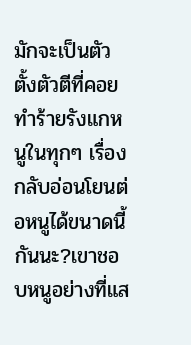มักจะเป็นตัวตั้งตัวตีที่คอยทำร้ายรังแกหนูในทุกๆ เรื่อง กลับอ่อนโยนต่อหนูได้ขนาดนี้กันนะ?เขาชอบหนูอย่างที่แส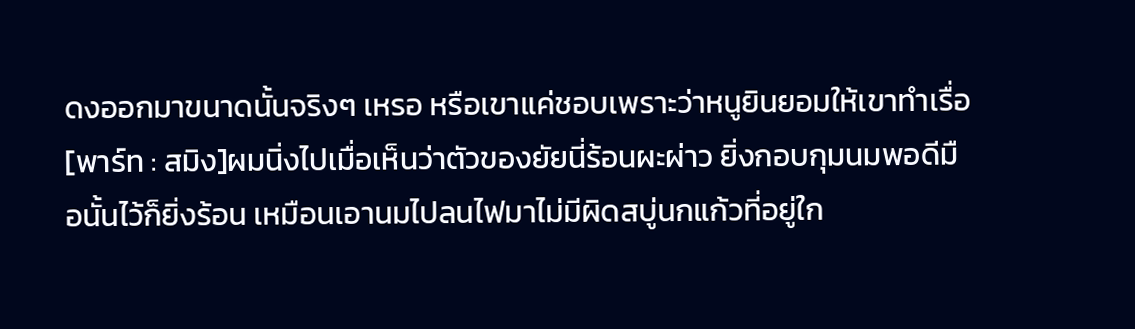ดงออกมาขนาดนั้นจริงๆ เหรอ หรือเขาแค่ชอบเพราะว่าหนูยินยอมให้เขาทำเรื่อ
[พาร์ท : สมิง]ผมนิ่งไปเมื่อเห็นว่าตัวของยัยนี่ร้อนผะผ่าว ยิ่งกอบกุมนมพอดีมือนั้นไว้ก็ยิ่งร้อน เหมือนเอานมไปลนไฟมาไม่มีผิดสบู่นกแก้วที่อยู่ใก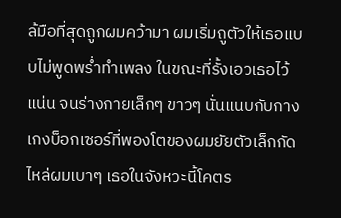ล้มือที่สุดถูกผมคว้ามา ผมเริ่มถูตัวให้เธอแบบไม่พูดพร่ำทำเพลง ในขณะที่รั้งเอวเธอไว้แน่น จนร่างกายเล็กๆ ขาวๆ นั่นแนบกับกางเกงบ็อกเซอร์ที่พองโตของผมยัยตัวเล็กกัดไหล่ผมเบาๆ เธอในจังหวะนี้โคตร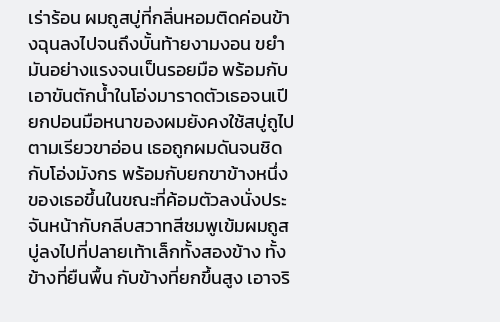เร่าร้อน ผมถูสบู่ที่กลิ่นหอมติดค่อนข้างฉุนลงไปจนถึงบั้นท้ายงามงอน ขยำมันอย่างแรงจนเป็นรอยมือ พร้อมกับเอาขันตักน้ำในโอ่งมาราดตัวเธอจนเปียกปอนมือหนาของผมยังคงใช้สบู่ถูไปตามเรียวขาอ่อน เธอถูกผมดันจนชิดกับโอ่งมังกร พร้อมกับยกขาข้างหนึ่งของเธอขึ้นในขณะที่ค้อมตัวลงนั่งประจันหน้ากับกลีบสวาทสีชมพูเข้มผมถูสบู่ลงไปที่ปลายเท้าเล็กทั้งสองข้าง ทั้งข้างที่ยืนพื้น กับข้างที่ยกขึ้นสูง เอาจริ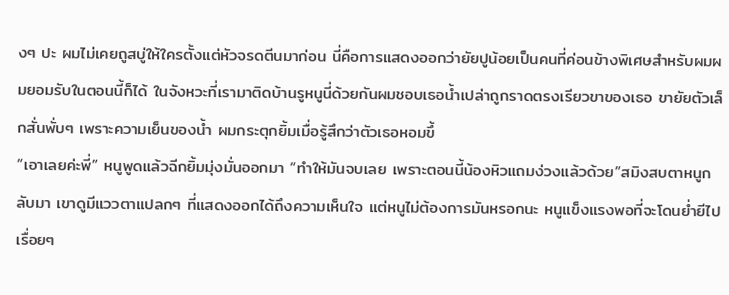งๆ ปะ ผมไม่เคยถูสบู่ให้ใครตั้งแต่หัวจรดตีนมาก่อน นี่คือการแสดงออกว่ายัยปูน้อยเป็นคนที่ค่อนข้างพิเศษสำหรับผมผมยอมรับในตอนนี้ก็ได้ ในจังหวะที่เรามาติดบ้านรูหนูนี่ด้วยกันผมชอบเธอน้ำเปล่าถูกราดตรงเรียวขาของเธอ ขายัยตัวเล็กสั่นพั่บๆ เพราะความเย็นของน้ำ ผมกระตุกยิ้มเมื่อรู้สึกว่าตัวเธอหอมขึ้
“เอาเลยค่ะพี่” หนูพูดแล้วฉีกยิ้มมุ่งมั่นออกมา “ทำให้มันจบเลย เพราะตอนนี้น้องหิวแถมง่วงแล้วด้วย”สมิงสบตาหนูกลับมา เขาดูมีแววตาแปลกๆ ที่แสดงออกได้ถึงความเห็นใจ แต่หนูไม่ต้องการมันหรอกนะ หนูแข็งแรงพอที่จะโดนย่ำยีไปเรื่อยๆ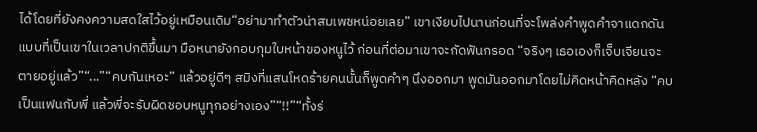ได้โดยที่ยังคงความสดใสไว้อยู่เหมือนเดิม“อย่ามาทำตัวน่าสมเพชหน่อยเลย” เขาเงียบไปนานก่อนที่จะโพล่งคำพูดคำจาแดกดันแบบที่เป็นเขาในเวลาปกติขึ้นมา มือหนายังกอบกุมใบหน้าของหนูไว้ ก่อนที่ต่อมาเขาจะกัดฟันกรอด “จริงๆ เธอเองก็เจ็บเจียนจะตายอยู่แล้ว”“...”“คบกันเหอะ” แล้วอยู่ดีๆ สมิงที่แสนโหดร้ายคนนั้นก็พูดคำๆ นึงออกมา พูดมันออกมาโดยไม่คิดหน้าคิดหลัง “คบเป็นแฟนกับพี่ แล้วพี่จะรับผิดชอบหนูทุกอย่างเอง”“!!”“ทั้งร่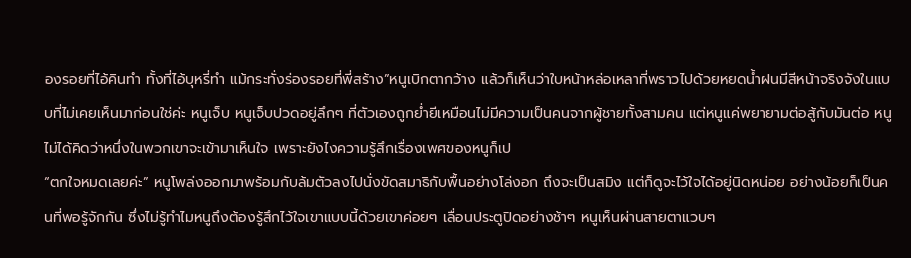องรอยที่ไอ้คินทำ ทั้งที่ไอ้บุหรี่ทำ แม้กระทั่งร่องรอยที่พี่สร้าง”หนูเบิกตากว้าง แล้วก็เห็นว่าใบหน้าหล่อเหลาที่พราวไปด้วยหยดน้ำฝนมีสีหน้าจริงจังในแบบที่ไม่เคยเห็นมาก่อนใช่ค่ะ หนูเจ็บ หนูเจ็บปวดอยู่ลึกๆ ที่ตัวเองถูกย่ำยีเหมือนไม่มีความเป็นคนจากผู้ชายทั้งสามคน แต่หนูแค่พยายามต่อสู้กับมันต่อ หนูไม่ได้คิดว่าหนึ่งในพวกเขาจะเข้ามาเห็นใจ เพราะยังไงความรู้สึกเรื่องเพศของหนูก็เป
“ตกใจหมดเลยค่ะ” หนูโพล่งออกมาพร้อมกับล้มตัวลงไปนั่งขัดสมาธิกับพื้นอย่างโล่งอก ถึงจะเป็นสมิง แต่ก็ดูจะไว้ใจได้อยู่นิดหน่อย อย่างน้อยก็เป็นคนที่พอรู้จักกัน ซึ่งไม่รู้ทำไมหนูถึงต้องรู้สึกไว้ใจเขาแบบนี้ด้วยเขาค่อยๆ เลื่อนประตูปิดอย่างช้าๆ หนูเห็นผ่านสายตาแวบๆ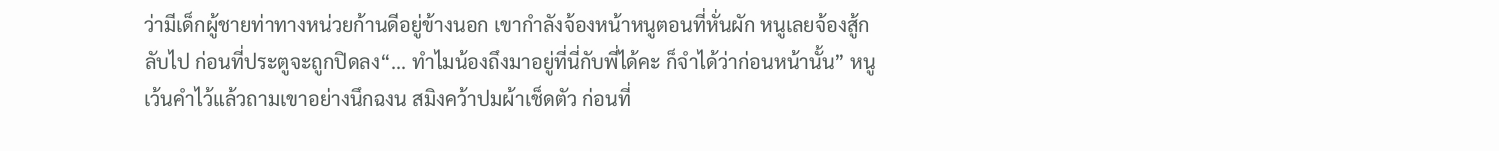ว่ามีเด็กผู้ชายท่าทางหน่วยก้านดีอยู่ข้างนอก เขากำลังจ้องหน้าหนูตอนที่หั่นผัก หนูเลยจ้องสู้กลับไป ก่อนที่ประตูจะถูกปิดลง“... ทำไมน้องถึงมาอยู่ที่นี่กับพี่ได้คะ ก็จำได้ว่าก่อนหน้านั้น” หนูเว้นคำไว้แล้วถามเขาอย่างนึกฉงน สมิงคว้าปมผ้าเช็ดตัว ก่อนที่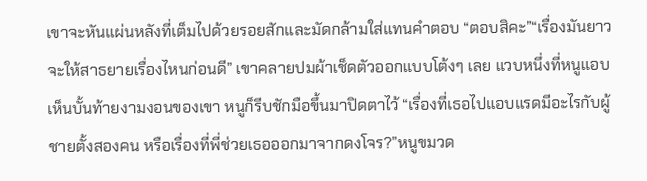เขาจะหันแผ่นหลังที่เต็มไปด้วยรอยสักและมัดกล้ามใส่แทนคำตอบ “ตอบสิคะ”“เรื่องมันยาว จะให้สาธยายเรื่องไหนก่อนดี” เขาคลายปมผ้าเช็ดตัวออกแบบโต้งๆ เลย แวบหนึ่งที่หนูแอบเห็นบั้นท้ายงามงอนของเขา หนูก็รีบชักมือขึ้นมาปิดตาไว้ “เรื่องที่เธอไปแอบแรดมีอะไรกับผู้ชายตั้งสองคน หรือเรื่องที่พี่ช่วยเธอออกมาจากดงโจร?”หนูขมวด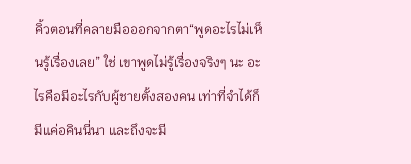คิ้วตอนที่คลายมือออกจากตา“พูดอะไรไม่เห็นรู้เรื่องเลย” ใช่ เขาพูดไม่รู้เรื่องจริงๆ นะ อะไรคือมีอะไรกับผู้ชายตั้งสองคน เท่าที่จำได้ก็มีแค่อคินนี่นา และถึงจะมี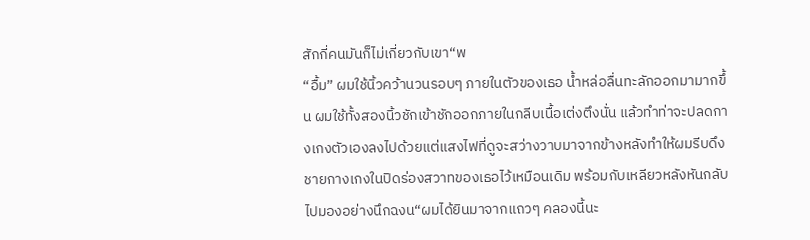สักกี่คนมันก็ไม่เกี่ยวกับเขา“พ
“อื้ม” ผมใช้นิ้วคว้านวนรอบๆ ภายในตัวของเธอ น้ำหล่อลื่นทะลักออกมามากขึ้น ผมใช้ทั้งสองนิ้วชักเข้าชักออกภายในกลีบเนื้อเต่งตึงนั่น แล้วทำท่าจะปลดกางเกงตัวเองลงไปด้วยแต่แสงไฟที่ดูจะสว่างวาบมาจากข้างหลังทำให้ผมรีบดึงชายกางเกงในปิดร่องสวาทของเธอไว้เหมือนเดิม พร้อมกับเหลียวหลังหันกลับไปมองอย่างนึกฉงน“ผมได้ยินมาจากแถวๆ คลองนี้นะ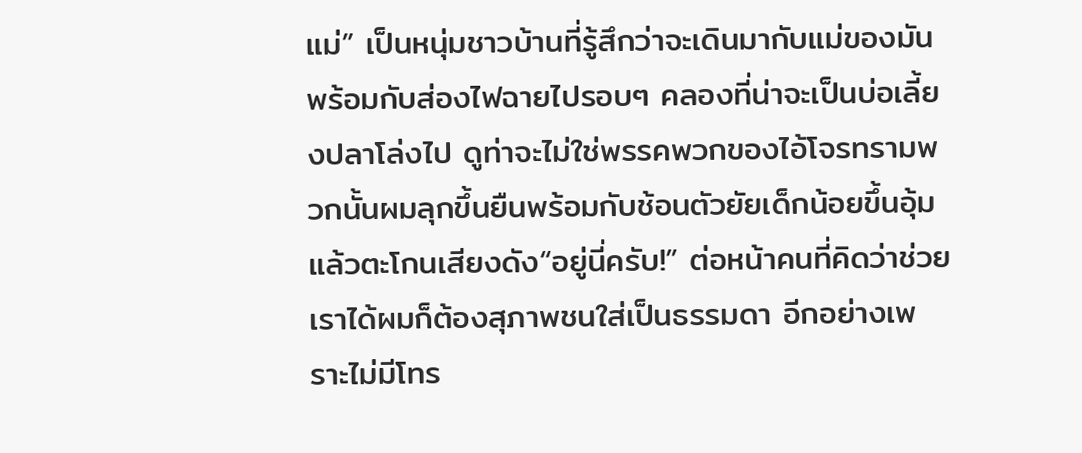แม่” เป็นหนุ่มชาวบ้านที่รู้สึกว่าจะเดินมากับแม่ของมัน พร้อมกับส่องไฟฉายไปรอบๆ คลองที่น่าจะเป็นบ่อเลี้ยงปลาโล่งไป ดูท่าจะไม่ใช่พรรคพวกของไอ้โจรทรามพวกนั้นผมลุกขึ้นยืนพร้อมกับช้อนตัวยัยเด็กน้อยขึ้นอุ้ม แล้วตะโกนเสียงดัง“อยู่นี่ครับ!” ต่อหน้าคนที่คิดว่าช่วยเราได้ผมก็ต้องสุภาพชนใส่เป็นธรรมดา อีกอย่างเพราะไม่มีโทร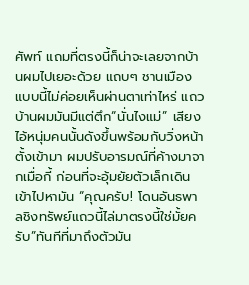ศัพท์ แถมที่ตรงนี้ก็น่าจะเลยจากบ้านผมไปเยอะด้วย แถบๆ ชานเมืองแบบนี้ไม่ค่อยเห็นผ่านตาเท่าไหร่ แถวบ้านผมมันมีแต่ตึก“นั่นไงแม่” เสียงไอ้หนุ่มคนนั้นดังขึ้นพร้อมกับวิ่งหน้าตั้งเข้ามา ผมปรับอารมณ์ที่ค้างมาจากเมื่อกี้ ก่อนที่จะอุ้มยัยตัวเล็กเดินเข้าไปหามัน “คุณครับ! โดนอันธพาลชิงทรัพย์แถวนี้ไล่มาตรงนี้ใช่มั้ยครับ”ทันทีที่มาถึงตัวมัน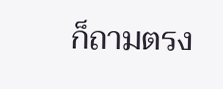ก็ถามตรง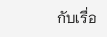กับเรื่อ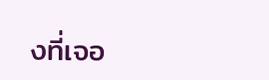งที่เจอ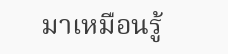มาเหมือนรู้